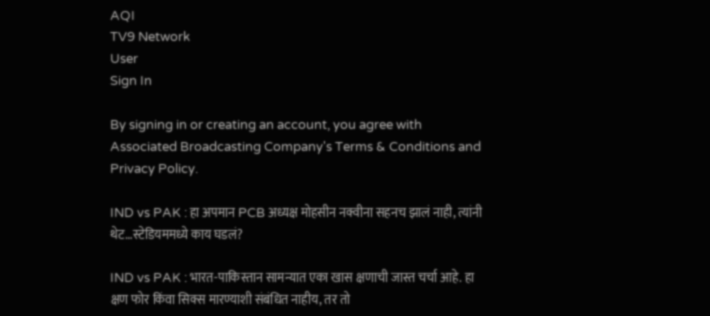AQI
TV9 Network
User
Sign In

By signing in or creating an account, you agree with Associated Broadcasting Company's Terms & Conditions and Privacy Policy.

IND vs PAK : हा अपमान PCB अध्यक्ष मोहसीन नक्वीना सहनच झालं नाही, त्यांनी थेट…स्टेडियममध्ये काय घडलं?

IND vs PAK : भारत-पाकिस्तान सामन्यात एका खास क्षणाची जास्त चर्चा आहे. हा क्षण फोर किंवा सिक्स मारण्याशी संबंधित नाहीय, तर तो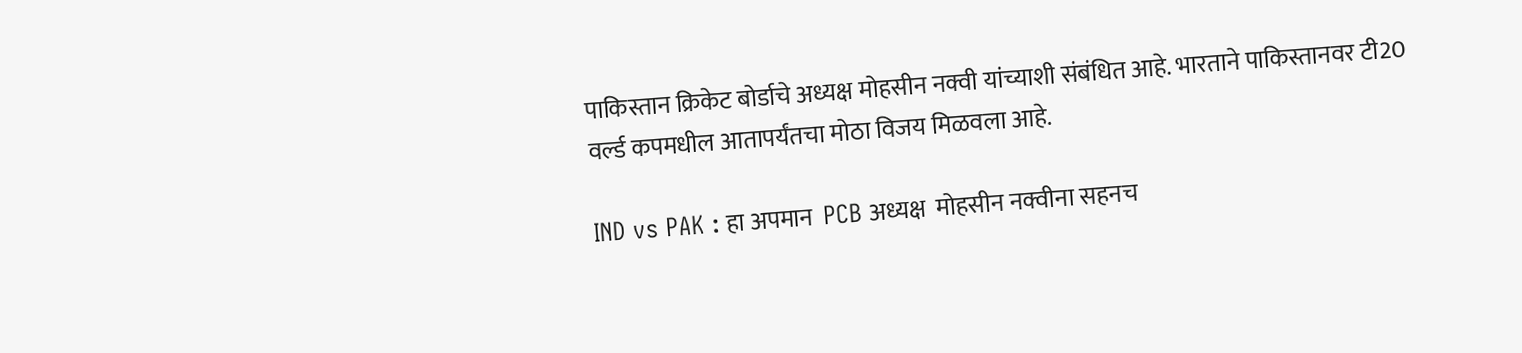पाकिस्तान क्रिकेट बोर्डाचे अध्यक्ष मोहसीन नक्वी यांच्याशी संबंधित आहे. भारताने पाकिस्तानवर टी20 वर्ल्ड कपमधील आतापर्यंतचा मोठा विजय मिळवला आहे.

IND vs PAK : हा अपमान  PCB अध्यक्ष  मोहसीन नक्वीना सहनच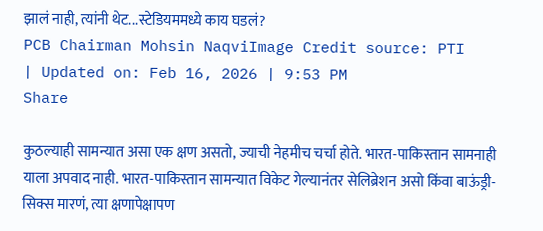झालं नाही, त्यांनी थेट...स्टेडियममध्ये काय घडलं?
PCB Chairman Mohsin NaqviImage Credit source: PTI
| Updated on: Feb 16, 2026 | 9:53 PM
Share

कुठल्याही सामन्यात असा एक क्षण असतो, ज्याची नेहमीच चर्चा होते. भारत-पाकिस्तान सामनाही याला अपवाद नाही. भारत-पाकिस्तान सामन्यात विकेट गेल्यानंतर सेलिब्रेशन असो किंवा बाऊंड्री-सिक्स मारणं, त्या क्षणापेक्षापण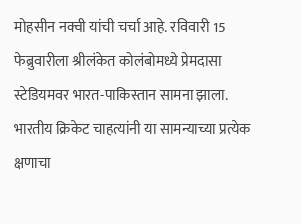मोहसीन नक्वी यांची चर्चा आहे. रविवारी 15 फेब्रुवारीला श्रीलंकेत कोलंबोमध्ये प्रेमदासा स्टेडियमवर भारत-पाकिस्तान सामना झाला. भारतीय क्रिकेट चाहत्यांनी या सामन्याच्या प्रत्येक क्षणाचा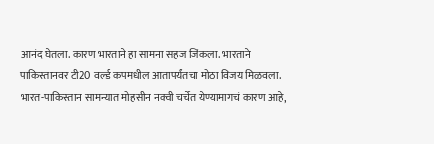आनंद घेतला. कारण भारताने हा सामना सहज जिंकला. भारताने पाकिस्तानवर टी20 वर्ल्ड कपमधील आतापर्यंतचा मोठा विजय मिळवला. भारत-पाकिस्तान सामन्यात मोहसीन नक्वी चर्चेत येण्यामागचं कारण आहे,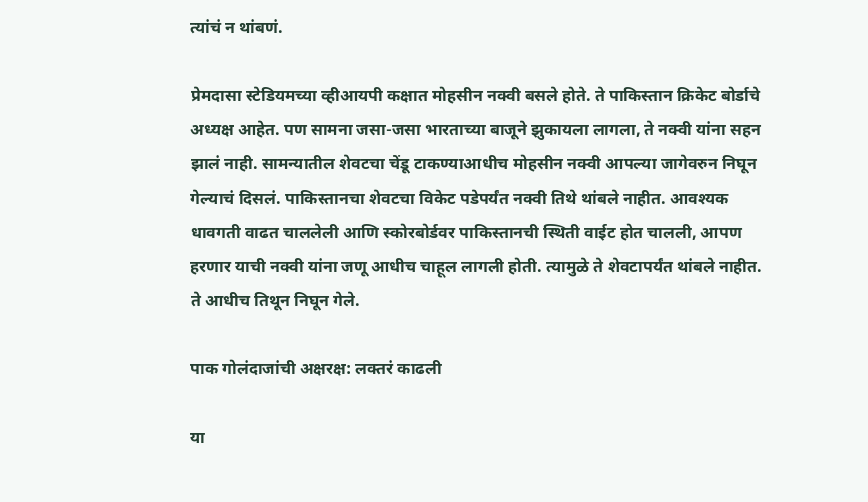त्यांचं न थांबणं.

प्रेमदासा स्टेडियमच्या व्हीआयपी कक्षात मोहसीन नक्वी बसले होते. ते पाकिस्तान क्रिकेट बोर्डाचे अध्यक्ष आहेत. पण सामना जसा-जसा भारताच्या बाजूने झुकायला लागला, ते नक्वी यांना सहन झालं नाही. सामन्यातील शेवटचा चेंडू टाकण्याआधीच मोहसीन नक्वी आपल्या जागेवरुन निघून गेल्याचं दिसलं. पाकिस्तानचा शेवटचा विकेट पडेपर्यंत नक्वी तिथे थांबले नाहीत. आवश्यक धावगती वाढत चाललेली आणि स्कोरबोर्डवर पाकिस्तानची स्थिती वाईट होत चालली, आपण हरणार याची नक्वी यांना जणू आधीच चाहूल लागली होती. त्यामुळे ते शेवटापर्यंत थांबले नाहीत. ते आधीच तिथून निघून गेले.

पाक गोलंदाजांची अक्षरक्ष: लक्तरं काढली

या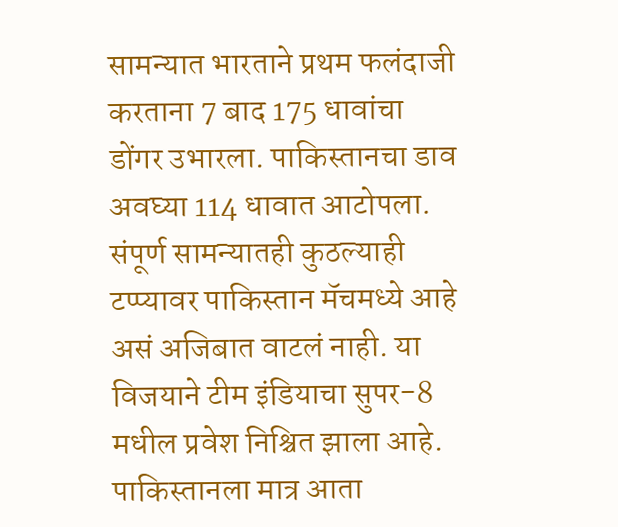सामन्यात भारताने प्रथम फलंदाजी करताना 7 बाद 175 धावांचा डोंगर उभारला. पाकिस्तानचा डाव अवघ्या 114 धावात आटोपला. संपूर्ण सामन्यातही कुठल्याही टप्प्यावर पाकिस्तान मॅचमध्ये आहे असं अजिबात वाटलं नाही. या विजयाने टीम इंडियाचा सुपर-8 मधील प्रवेश निश्चित झाला आहे. पाकिस्तानला मात्र आता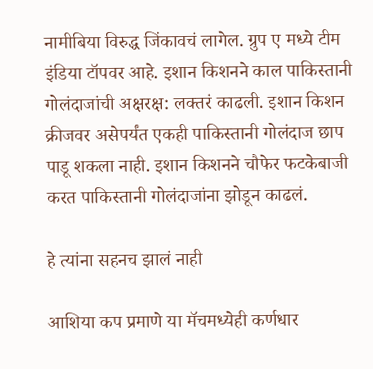नामीबिया विरुद्ध जिंकावचं लागेल. ग्रुप ए मध्ये टीम इंडिया टॉपवर आहे. इशान किशनने काल पाकिस्तानी गोलंदाजांची अक्षरक्ष: लक्तरं काढली. इशान किशन क्रीजवर असेपर्यंत एकही पाकिस्तानी गोलंदाज छाप पाडू शकला नाही. इशान किशनने चौफेर फटकेबाजी करत पाकिस्तानी गोलंदाजांना झोडून काढलं.

हे त्यांना सहनच झालं नाही

आशिया कप प्रमाणे या मॅचमध्येही कर्णधार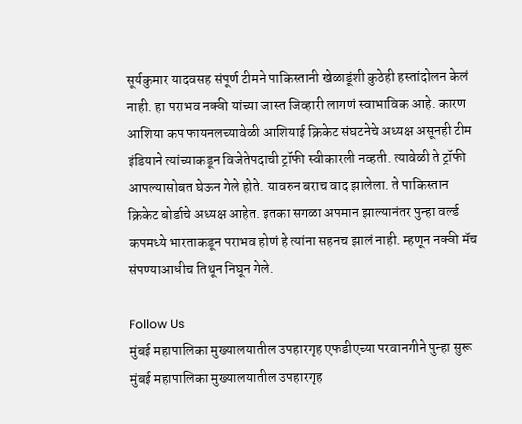सूर्यकुमार यादवसह संपूर्ण टीमने पाकिस्तानी खेळाडूंशी कुठेही हस्तांदोलन केलं नाही. हा पराभव नक्वी यांच्या जास्त जिव्हारी लागणं स्वाभाविक आहे. कारण आशिया कप फायनलच्यावेळी आशियाई क्रिकेट संघटनेचे अध्यक्ष असूनही टीम इंडियाने त्यांच्याकडून विजेतेपदाची ट्रॉफी स्वीकारली नव्हती. त्यावेळी ते ट्रॉफी आपल्यासोबत घेऊन गेले होते. यावरुन बराच वाद झालेला. ते पाकिस्तान क्रिकेट बोर्डाचे अध्यक्ष आहेत. इतका सगळा अपमान झाल्यानंतर पुन्हा वर्ल्ड कपमध्ये भारताकडून पराभव होणं हे त्यांना सहनच झालं नाही. म्हणून नक्वी मॅच संपण्याआधीच तिथून निघून गेले.

Follow Us
मुंबई महापालिका मुख्यालयातील उपहारगृह एफडीएच्या परवानगीने पुन्हा सुरू
मुंबई महापालिका मुख्यालयातील उपहारगृह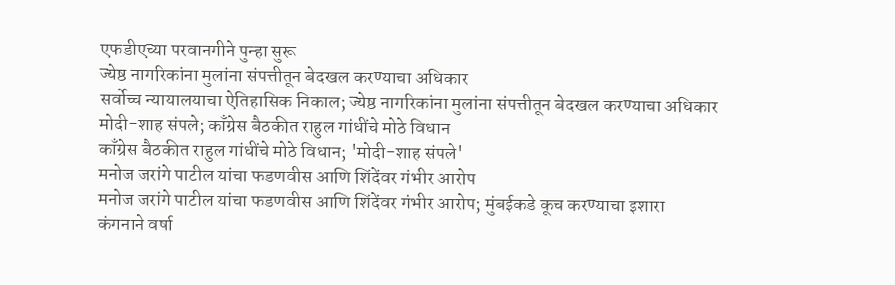एफडीएच्या परवानगीने पुन्हा सुरू
ज्येष्ठ नागरिकांना मुलांना संपत्तीतून बेदखल करण्याचा अधिकार
सर्वोच्च न्यायालयाचा ऐतिहासिक निकाल; ज्येष्ठ नागरिकांना मुलांना संपत्तीतून बेदखल करण्याचा अधिकार
मोदी-शाह संपले; काँग्रेस बैठकीत राहुल गांधींचे मोठे विधान
काँग्रेस बैठकीत राहुल गांधींचे मोठे विधान; 'मोदी-शाह संपले'
मनोज जरांगे पाटील यांचा फडणवीस आणि शिंदेंवर गंभीर आरोप
मनोज जरांगे पाटील यांचा फडणवीस आणि शिंदेंवर गंभीर आरोप; मुंबईकडे कूच करण्याचा इशारा
कंगनाने वर्षा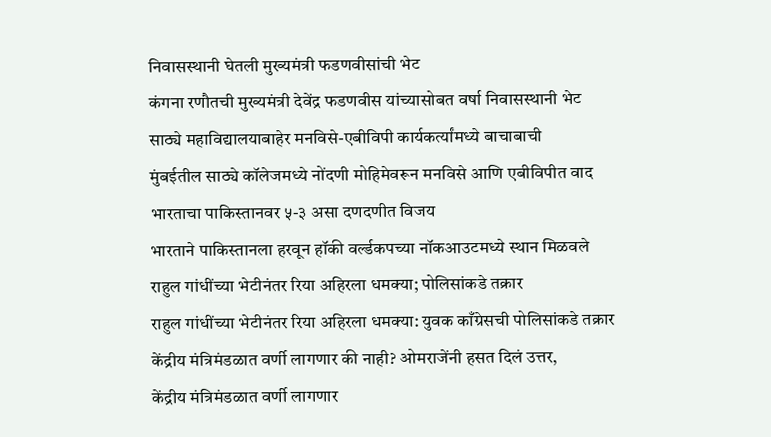निवासस्थानी घेतली मुख्यमंत्री फडणवीसांची भेट
कंगना रणौतची मुख्यमंत्री देवेंद्र फडणवीस यांच्यासोबत वर्षा निवासस्थानी भेट
साठ्ये महाविद्यालयाबाहेर मनविसे-एबीविपी कार्यकर्त्यांमध्ये बाचाबाची
मुंबईतील साठ्ये कॉलेजमध्ये नोंदणी मोहिमेवरून मनविसे आणि एबीविपीत वाद
भारताचा पाकिस्तानवर ५-३ असा दणदणीत विजय
भारताने पाकिस्तानला हरवून हॉकी वर्ल्डकपच्या नॉकआउटमध्ये स्थान मिळवले
राहुल गांधींच्या भेटीनंतर रिया अहिरला धमक्या; पोलिसांकडे तक्रार
राहुल गांधींच्या भेटीनंतर रिया अहिरला धमक्या: युवक काँग्रेसची पोलिसांकडे तक्रार
केंद्रीय मंत्रिमंडळात वर्णी लागणार की नाही? ओमराजेंनी हसत दिलं उत्तर,
केंद्रीय मंत्रिमंडळात वर्णी लागणार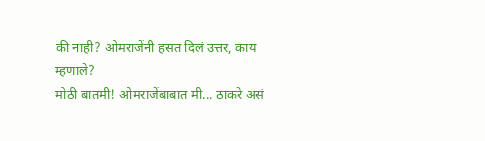की नाही? ओमराजेंनी हसत दिलं उत्तर, काय म्हणाले?
मोठी बातमी! ओमराजेंबाबात मी... ठाकरे असं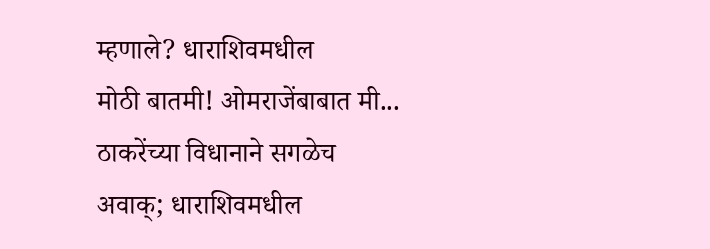म्हणाले? धाराशिवमधील
मोठी बातमी! ओमराजेंबाबात मी... ठाकरेंच्या विधानाने सगळेच अवाक्; धाराशिवमधील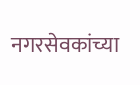नगरसेवकांच्या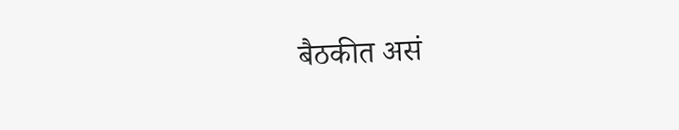बैठकीत असं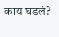काय घडलं?